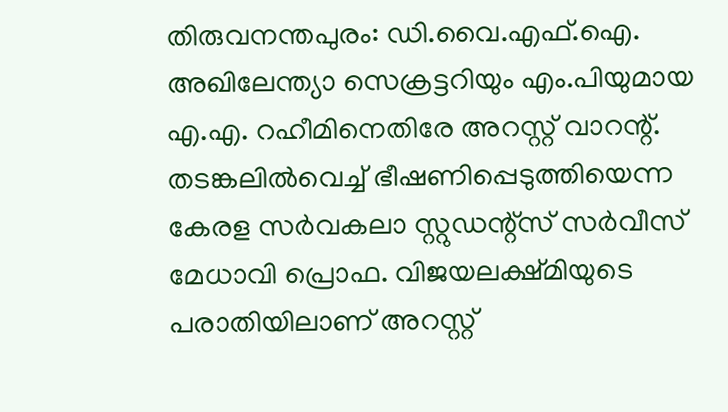തിരുവനന്തപുരം: ഡി.വൈ.എഫ്.ഐ. അഖിലേന്ത്യാ സെക്രട്ടറിയും എം.പിയുമായ എ.എ. റഹീമിനെതിരേ അറസ്റ്റ് വാറന്റ്. തടങ്കലിൽവെച്ച് ഭീഷണിപ്പെടുത്തിയെന്ന കേരള സർവകലാ സ്റ്റുഡന്റ്സ് സർവീസ് മേധാവി പ്രൊഫ. വിജയലക്ഷ്മിയുടെ പരാതിയിലാണ് അറസ്റ്റ്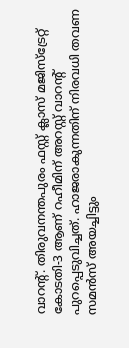വാറന്റ്. തിരുവനന്തപുരം ഫസ്റ്റ് ക്ലാസ് മജിസ്ട്രേറ്റ് കോടതി-3 ആണ് റഹീമിന് അറസ്റ്റ് വാറന്റ് പുറപ്പെടുവിച്ചത്. ഹാജരാകുന്നതിന് നിരവധി തവണ സമൻസ് അയച്ചിട്ടും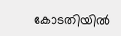കോടതിയിൽ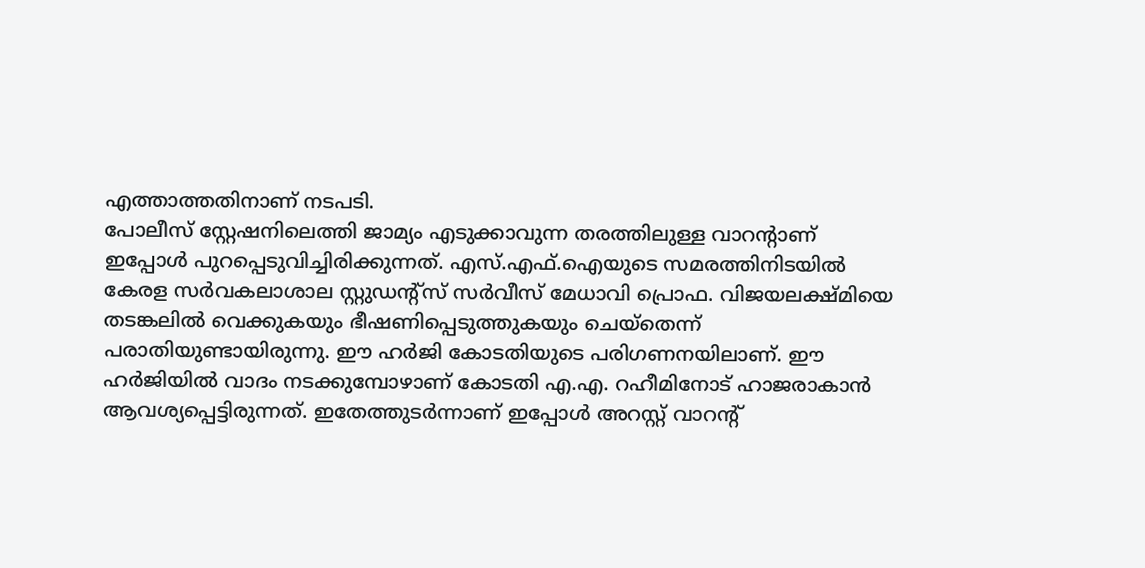എത്താത്തതിനാണ് നടപടി.
പോലീസ് സ്റ്റേഷനിലെത്തി ജാമ്യം എടുക്കാവുന്ന തരത്തിലുള്ള വാറന്റാണ് ഇപ്പോൾ പുറപ്പെടുവിച്ചിരിക്കുന്നത്. എസ്.എഫ്.ഐയുടെ സമരത്തിനിടയിൽ കേരള സർവകലാശാല സ്റ്റുഡന്റ്സ് സർവീസ് മേധാവി പ്രൊഫ. വിജയലക്ഷ്മിയെ തടങ്കലിൽ വെക്കുകയും ഭീഷണിപ്പെടുത്തുകയും ചെയ്തെന്ന് പരാതിയുണ്ടായിരുന്നു. ഈ ഹർജി കോടതിയുടെ പരിഗണനയിലാണ്. ഈ ഹർജിയിൽ വാദം നടക്കുമ്പോഴാണ് കോടതി എ.എ. റഹീമിനോട് ഹാജരാകാൻ ആവശ്യപ്പെട്ടിരുന്നത്. ഇതേത്തുടർന്നാണ് ഇപ്പോൾ അറസ്റ്റ് വാറന്റ്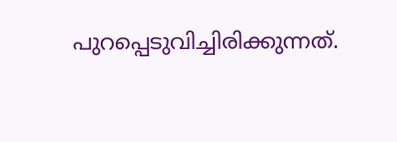പുറപ്പെടുവിച്ചിരിക്കുന്നത്.